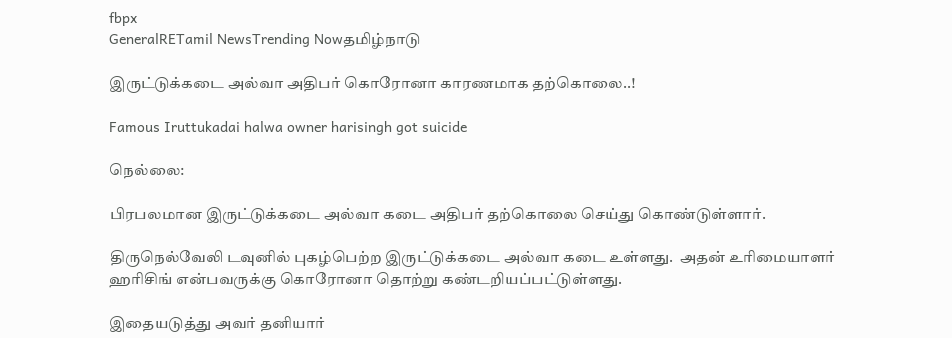fbpx
GeneralRETamil NewsTrending Nowதமிழ்நாடு

இருட்டுக்கடை அல்வா அதிபர் கொரோனா காரணமாக தற்கொலை..!

Famous Iruttukadai halwa owner harisingh got suicide

நெல்லை:

பிரபலமான இருட்டுக்கடை அல்வா கடை அதிபர் தற்கொலை செய்து கொண்டுள்ளார்.

திருநெல்வேலி டவுனில் புகழ்பெற்ற இருட்டுக்கடை அல்வா கடை உள்ளது.  அதன் உரிமையாளர் ஹரிசிங் என்பவருக்கு கொரோனா தொற்று கண்டறியப்பட்டுள்ளது.

இதையடுத்து அவர் தனியார்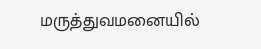மருத்துவமனையில்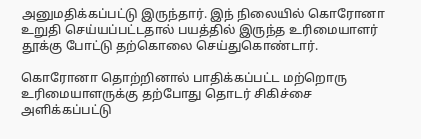அனுமதிக்கப்பட்டு இருந்தார். இந் நிலையில் கொரோனா உறுதி செய்யப்பட்டதால் பயத்தில் இருந்த உரிமையாளர் தூக்கு போட்டு தற்கொலை செய்துகொண்டார்.

கொரோனா தொற்றினால் பாதிக்கப்பட்ட மற்றொரு உரிமையாளருக்கு தற்போது தொடர் சிகிச்சை அளிக்கப்பட்டு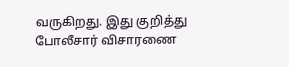வருகிறது. இது குறித்து போலீசார் விசாரணை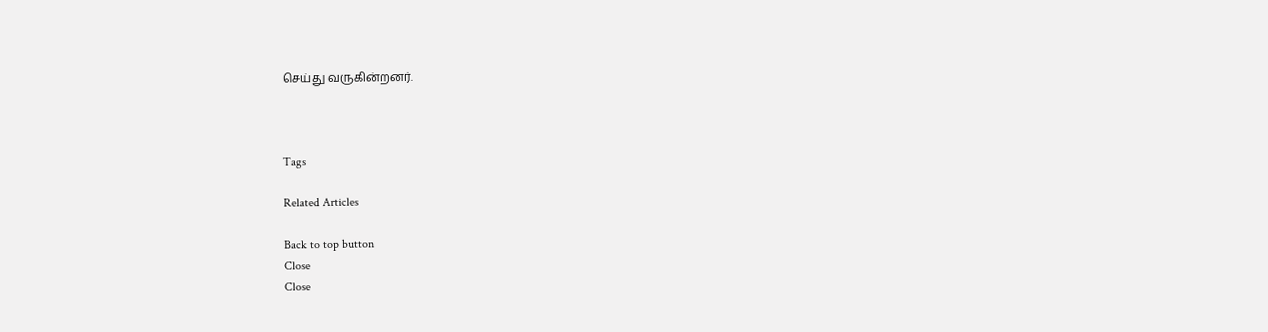செய்து வருகின்றனர்.



Tags

Related Articles

Back to top button
Close
Close